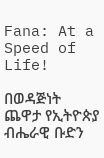Fana: At a Speed of Life!

በወዳጅነት ጨዋታ የኢትዮጵያ ብሔራዊ ቡድን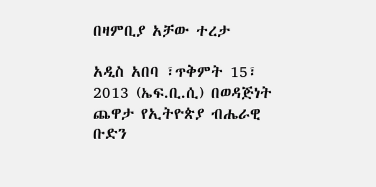በዛምቢያ አቻው ተረታ

አዲስ አበባ ፣ጥቅምት 15፣ 2013 (ኤፍ.ቢ.ሲ) በወዳጅነት ጨዋታ የኢትዮጵያ ብሔራዊ ቡድን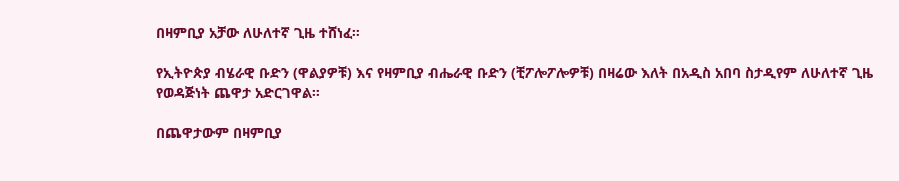በዛምቢያ አቻው ለሁለተኛ ጊዜ ተሸነፈ።

የኢትዮጵያ ብሄራዊ ቡድን (ዋልያዎቹ) እና የዛምቢያ ብሔራዊ ቡድን (ቺፖሎፖሎዎቹ) በዛሬው እለት በአዲስ አበባ ስታዲየም ለሁለተኛ ጊዜ የወዳጅነት ጨዋታ አድርገዋል።

በጨዋታውም በዛምቢያ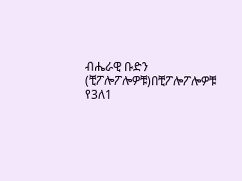ብሔራዊ ቡድን (ቺፖሎፖሎዎቹ)በቺፖሎፖሎዎቹ የ3ለ1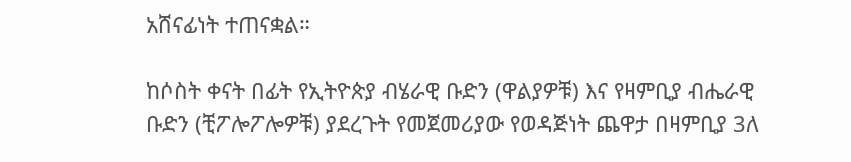አሸናፊነት ተጠናቋል።

ከሶስት ቀናት በፊት የኢትዮጵያ ብሄራዊ ቡድን (ዋልያዎቹ) እና የዛምቢያ ብሔራዊ ቡድን (ቺፖሎፖሎዎቹ) ያደረጉት የመጀመሪያው የወዳጅነት ጨዋታ በዛምቢያ 3ለ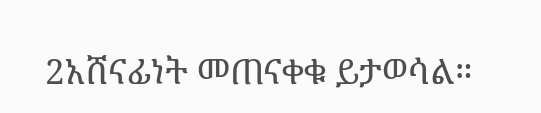2አሸናፊነት መጠናቀቁ ይታወሳል።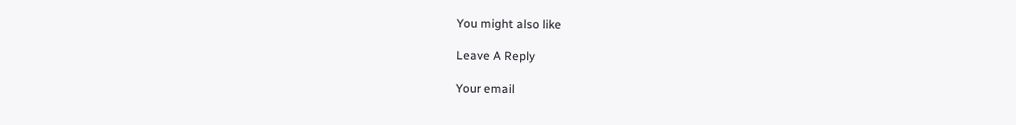You might also like

Leave A Reply

Your email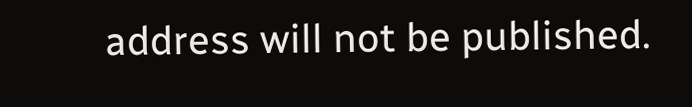address will not be published.